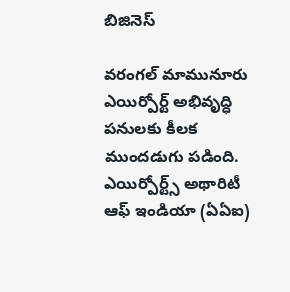బిజినెస్

వరంగల్ మామునూరు ఎయిర్పోర్ట్ అభివృద్ధి పనులకు కీలక ముందడుగు పడింది. ఎయిర్పోర్ట్స్ అథారిటీ ఆఫ్ ఇండియా (ఏఏఐ)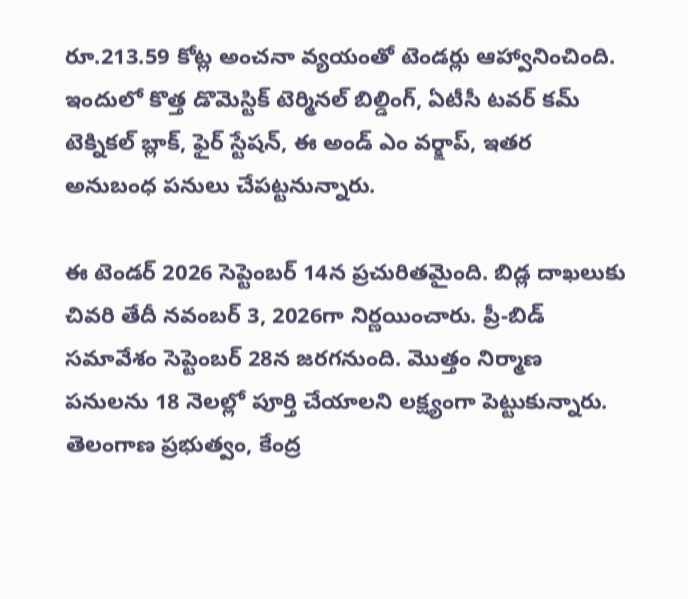రూ.213.59 కోట్ల అంచనా వ్యయంతో టెండర్లు ఆహ్వానించింది. ఇందులో కొత్త డొమెస్టిక్ టెర్మినల్ బిల్డింగ్, ఏటీసీ టవర్ కమ్ టెక్నికల్ బ్లాక్, ఫైర్ స్టేషన్, ఈ అండ్ ఎం వర్క్షాప్, ఇతర అనుబంధ పనులు చేపట్టనున్నారు.

ఈ టెండర్ 2026 సెప్టెంబర్ 14న ప్రచురితమైంది. బిడ్ల దాఖలుకు చివరి తేదీ నవంబర్ 3, 2026గా నిర్ణయించారు. ప్రీ-బిడ్ సమావేశం సెప్టెంబర్ 28న జరగనుంది. మొత్తం నిర్మాణ పనులను 18 నెలల్లో పూర్తి చేయాలని లక్ష్యంగా పెట్టుకున్నారు. తెలంగాణ ప్రభుత్వం, కేంద్ర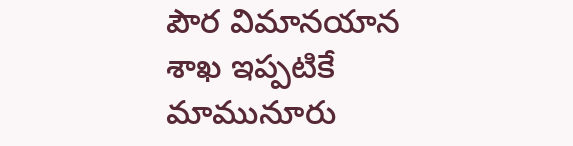పౌర విమానయాన శాఖ ఇప్పటికే మామునూరు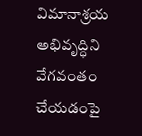విమానాశ్రయ అభివృద్ధిని వేగవంతం చేయడంపై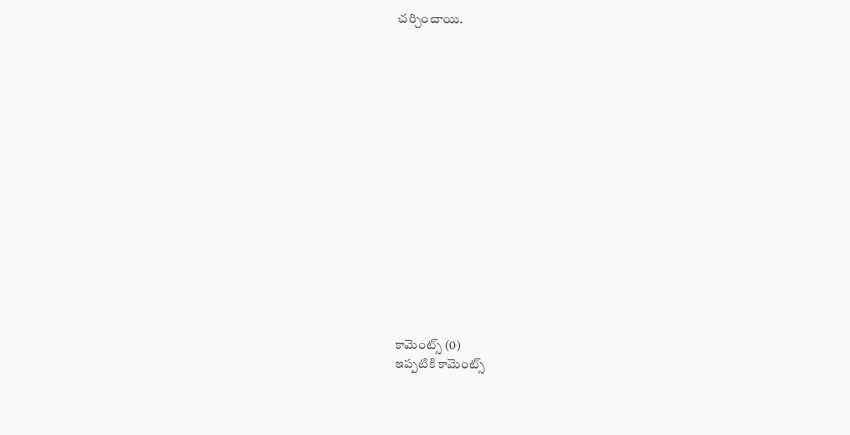చర్చించాయి.
















కామెంట్స్ (0)
ఇప్పటికి కామెంట్స్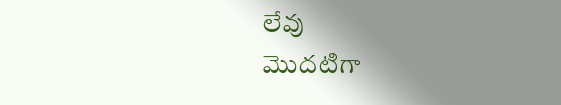లేవు
మొదటిగా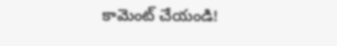కామెంట్ చేయండి!